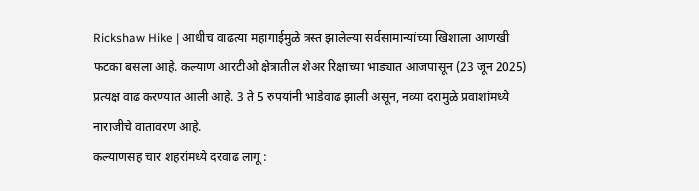Rickshaw Hike | आधीच वाढत्या महागाईमुळे त्रस्त झालेल्या सर्वसामान्यांच्या खिशाला आणखी फटका बसला आहे. कल्याण आरटीओ क्षेत्रातील शेअर रिक्षाच्या भाड्यात आजपासून (23 जून 2025) प्रत्यक्ष वाढ करण्यात आली आहे. 3 ते 5 रुपयांनी भाडेवाढ झाली असून, नव्या दरामुळे प्रवाशांमध्ये नाराजीचे वातावरण आहे.
कल्याणसह चार शहरांमध्ये दरवाढ लागू :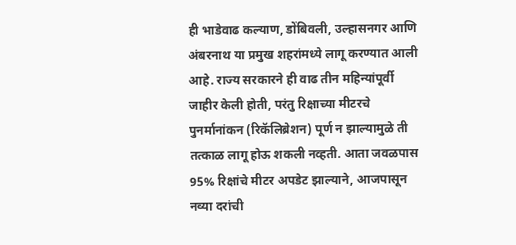ही भाडेवाढ कल्याण, डोंबिवली, उल्हासनगर आणि अंबरनाथ या प्रमुख शहरांमध्ये लागू करण्यात आली आहे. राज्य सरकारने ही वाढ तीन महिन्यांपूर्वी जाहीर केली होती, परंतु रिक्षाच्या मीटरचे पुनर्मानांकन (रिकॅलिब्रेशन) पूर्ण न झाल्यामुळे ती तत्काळ लागू होऊ शकली नव्हती. आता जवळपास 95% रिक्षांचे मीटर अपडेट झाल्याने, आजपासून नव्या दरांची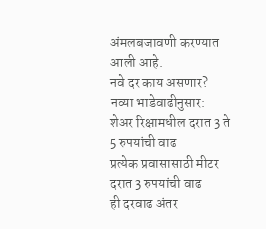अंमलबजावणी करण्यात आली आहे.
नवे दर काय असणार?
नव्या भाडेवाढीनुसार:
शेअर रिक्षामधील दरात 3 ते 5 रुपयांची वाढ
प्रत्येक प्रवासासाठी मीटर दरात 3 रुपयांची वाढ
ही दरवाढ अंतर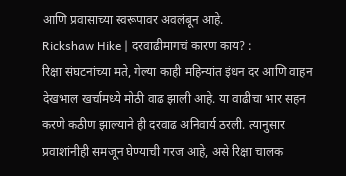आणि प्रवासाच्या स्वरूपावर अवलंबून आहे.
Rickshaw Hike | दरवाढीमागचं कारण काय? :
रिक्षा संघटनांच्या मते, गेल्या काही महिन्यांत इंधन दर आणि वाहन देखभाल खर्चामध्ये मोठी वाढ झाली आहे. या वाढीचा भार सहन करणे कठीण झाल्याने ही दरवाढ अनिवार्य ठरली. त्यानुसार प्रवाशांनीही समजून घेण्याची गरज आहे, असे रिक्षा चालक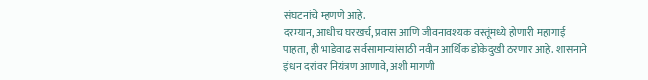संघटनांचे म्हणणे आहे.
दरम्यान, आधीच घरखर्च, प्रवास आणि जीवनावश्यक वस्तूंमध्ये होणारी महागाई पाहता, ही भाडेवाढ सर्वसामान्यांसाठी नवीन आर्थिक डोकेदुखी ठरणार आहे. शासनाने इंधन दरांवर नियंत्रण आणावे, अशी मागणी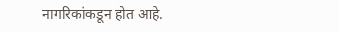नागरिकांकडून होत आहे.